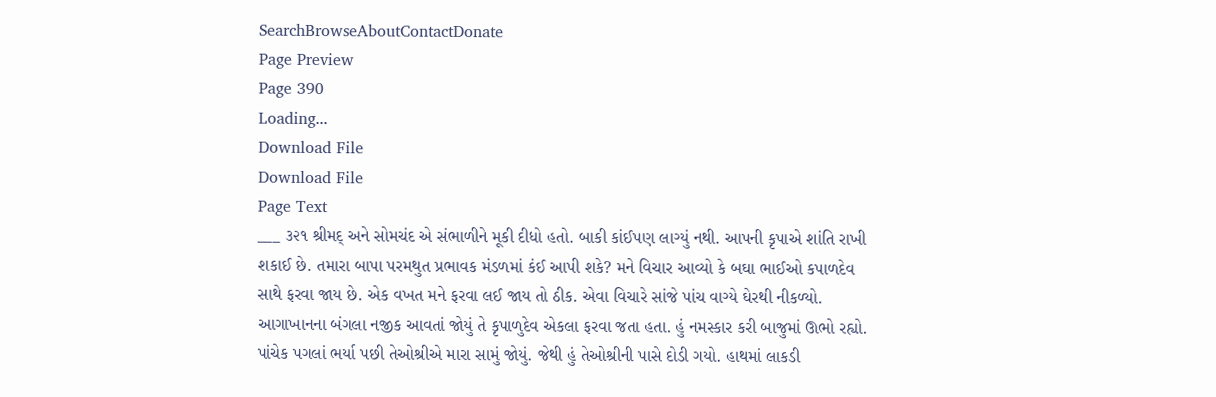SearchBrowseAboutContactDonate
Page Preview
Page 390
Loading...
Download File
Download File
Page Text
___ ૩૨૧ શ્રીમદ્ અને સોમચંદ એ સંભાળીને મૂકી દીધો હતો. બાકી કાંઈપણ લાગ્યું નથી. આપની કૃપાએ શાંતિ રાખી શકાઈ છે. તમારા બાપા પરમથુત પ્રભાવક મંડળમાં કંઈ આપી શકે? મને વિચાર આવ્યો કે બઘા ભાઈઓ કપાળદેવ સાથે ફરવા જાય છે. એક વખત મને ફરવા લઈ જાય તો ઠીક. એવા વિચારે સાંજે પાંચ વાગ્યે ઘેરથી નીકળ્યો. આગાખાનના બંગલા નજીક આવતાં જોયું તે કૃપાળુદેવ એકલા ફરવા જતા હતા. હું નમસ્કાર કરી બાજુમાં ઊભો રહ્યો. પાંચેક પગલાં ભર્યા પછી તેઓશ્રીએ મારા સામું જોયું. જેથી હું તેઓશ્રીની પાસે દોડી ગયો. હાથમાં લાકડી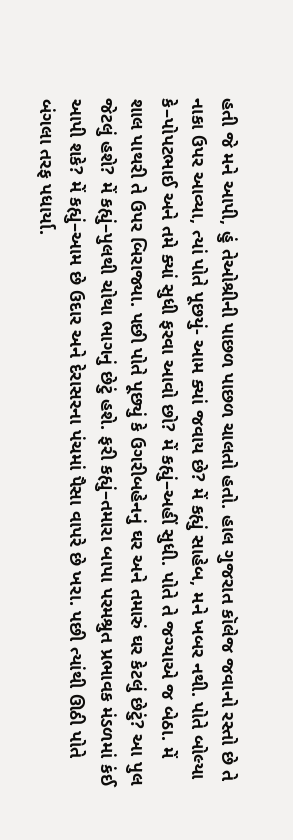હતી જે મને આપી, હું તેઓશ્રીની પાછળ પાછળ ચાલતો હતો. હાલ ગુજરાત કૉલેજ જવાનો રસ્તો છે તે નાકા ઉપર આવ્યા, ત્યાં પોતે પૂછયું- આમ ક્યાં જવાય છે? મેં કહ્યું સાહેબ, મને ખબર નથી. પોતે બોલ્યા કે–પોપટભાઈ અને તમે ક્યાં સુધી ફરવા આવો છો? મેં કહ્યું–અહીં સુધી. પોતે તે જગ્યાએ જ બેઠા. મેં શાલ પાથરી તે ઉપર બિરાજ્યા. પછી પોતે પૂછ્યું કે ઉગરીબહેનનું ઘર અને તમારું ઘર કેટલું છેટું? આ પુલ જેટલું હશે? મેં કહ્યું–પુલથી ચોથા ભાગનું છેટું હશે. ફરી કહ્યું–તમારા બાપા પરમશ્રુત પ્રભાવક મંડળમાં કંઈ આપી શકે? મેં કહ્યું–આમ છે ઉદાર અને દેરાસરના પંચમાં પૈસા વાપરે છે ખરા. પછી ત્યાંથી ઊઠી પોતે બંગલા તરફ પધાર્યા.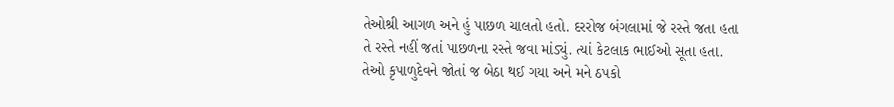તેઓશ્રી આગળ અને હું પાછળ ચાલતો હતો. દરરોજ બંગલામાં જે રસ્તે જતા હતા તે રસ્તે નહીં જતાં પાછળના રસ્તે જવા માંડ્યું. ત્યાં કેટલાક ભાઈઓ સૂતા હતા. તેઓ કૃપાળુદેવને જોતાં જ બેઠા થઈ ગયા અને મને ઠપકો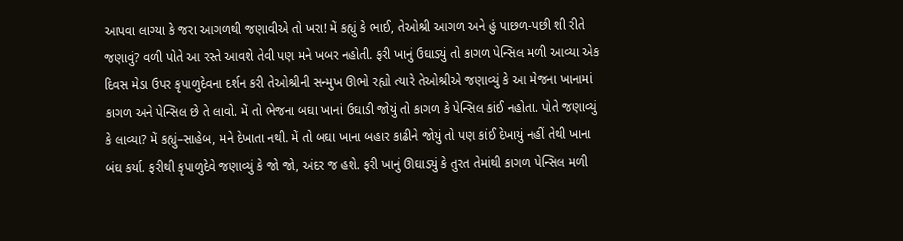આપવા લાગ્યા કે જરા આગળથી જણાવીએ તો ખરા! મેં કહ્યું કે ભાઈ, તેઓશ્રી આગળ અને હું પાછળ-પછી શી રીતે જણાવું? વળી પોતે આ રસ્તે આવશે તેવી પણ મને ખબર નહોતી. ફરી ખાનું ઉઘાડ્યું તો કાગળ પેન્સિલ મળી આવ્યા એક દિવસ મેડા ઉપર કૃપાળુદેવના દર્શન કરી તેઓશ્રીની સન્મુખ ઊભો રહ્યો ત્યારે તેઓશ્રીએ જણાવ્યું કે આ મેજના ખાનામાં કાગળ અને પેન્સિલ છે તે લાવો. મેં તો ભેજના બઘા ખાનાં ઉઘાડી જોયું તો કાગળ કે પેન્સિલ કાંઈ નહોતા. પોતે જણાવ્યું કે લાવ્યા? મેં કહ્યું–સાહેબ, મને દેખાતા નથી. મેં તો બઘા ખાના બહાર કાઢીને જોયું તો પણ કાંઈ દેખાયું નહીં તેથી ખાના બંઘ કર્યા. ફરીથી કૃપાળુદેવે જણાવ્યું કે જો જો, અંદર જ હશે. ફરી ખાનું ઊઘાડ્યું કે તુરત તેમાંથી કાગળ પેન્સિલ મળી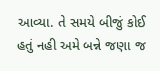આવ્યા. તે સમયે બીજું કોઈ હતું નહી અમે બન્ને જણા જ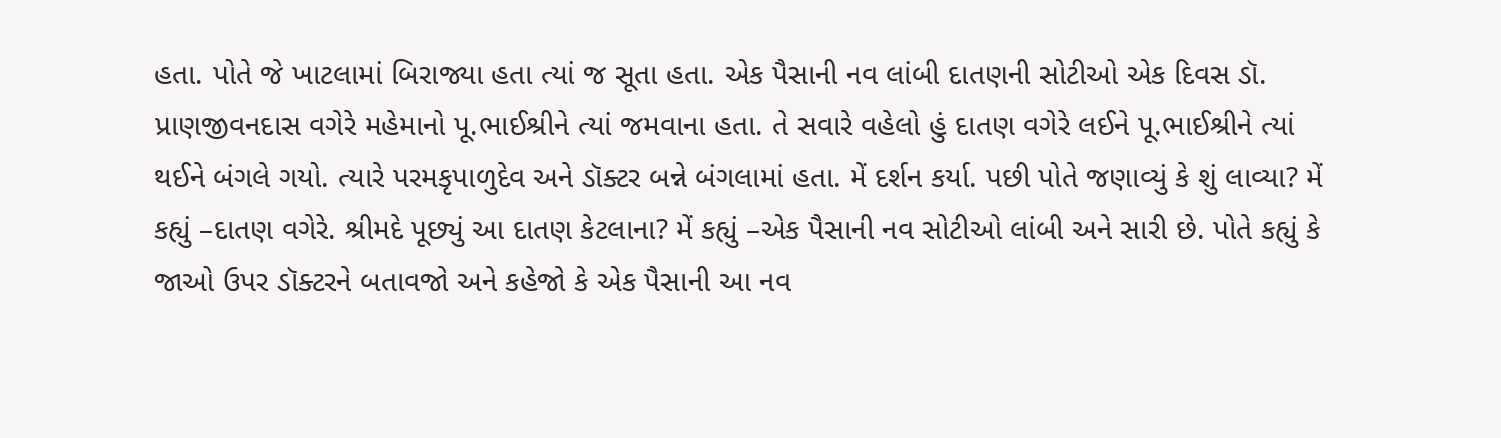હતા. પોતે જે ખાટલામાં બિરાજ્યા હતા ત્યાં જ સૂતા હતા. એક પૈસાની નવ લાંબી દાતણની સોટીઓ એક દિવસ ડૉ. પ્રાણજીવનદાસ વગેરે મહેમાનો પૂ.ભાઈશ્રીને ત્યાં જમવાના હતા. તે સવારે વહેલો હું દાતણ વગેરે લઈને પૂ.ભાઈશ્રીને ત્યાં થઈને બંગલે ગયો. ત્યારે પરમકૃપાળુદેવ અને ડૉક્ટર બન્ને બંગલામાં હતા. મેં દર્શન કર્યા. પછી પોતે જણાવ્યું કે શું લાવ્યા? મેં કહ્યું –દાતણ વગેરે. શ્રીમદે પૂછ્યું આ દાતણ કેટલાના? મેં કહ્યું –એક પૈસાની નવ સોટીઓ લાંબી અને સારી છે. પોતે કહ્યું કે જાઓ ઉપર ડૉક્ટરને બતાવજો અને કહેજો કે એક પૈસાની આ નવ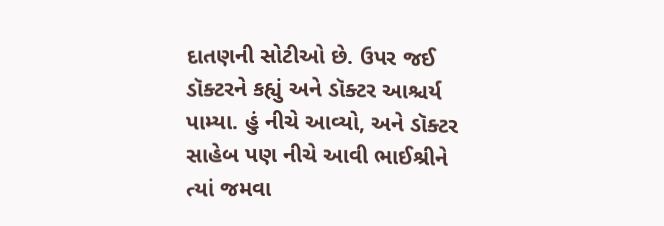દાતણની સોટીઓ છે. ઉપર જઈ ડૉક્ટરને કહ્યું અને ડૉક્ટર આશ્ચર્ય પામ્યા. હું નીચે આવ્યો, અને ડૉક્ટર સાહેબ પણ નીચે આવી ભાઈશ્રીને ત્યાં જમવા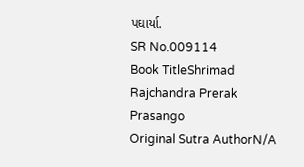પઘાર્યા.
SR No.009114
Book TitleShrimad Rajchandra Prerak Prasango
Original Sutra AuthorN/A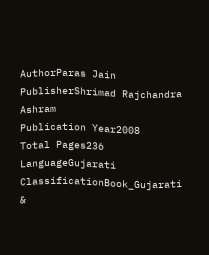AuthorParas Jain
PublisherShrimad Rajchandra Ashram
Publication Year2008
Total Pages236
LanguageGujarati
ClassificationBook_Gujarati &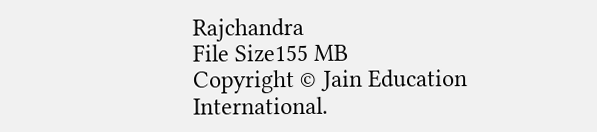Rajchandra
File Size155 MB
Copyright © Jain Education International.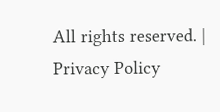All rights reserved. | Privacy Policy